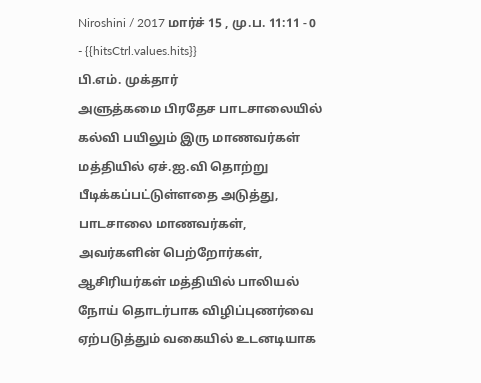Niroshini / 2017 மார்ச் 15 , மு.ப. 11:11 - 0 - {{hitsCtrl.values.hits}}
பி.எம். முக்தார்
அளுத்கமை பிரதேச பாடசாலையில் கல்வி பயிலும் இரு மாணவர்கள் மத்தியில் ஏச்.ஐ.வி தொற்று பீடிக்கப்பட்டுள்ளதை அடுத்து, பாடசாலை மாணவர்கள், அவர்களின் பெற்றோர்கள், ஆசிரியர்கள் மத்தியில் பாலியல் நோய் தொடர்பாக விழிப்புணர்வை ஏற்படுத்தும் வகையில் உடனடியாக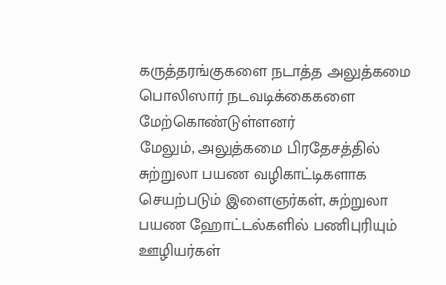கருத்தரங்குகளை நடாத்த அலுத்கமை பொலிஸார் நடவடிக்கைகளை மேற்கொண்டுள்ளனர்
மேலும், அலுத்கமை பிரதேசத்தில் சுற்றுலா பயண வழிகாட்டிகளாக செயற்படும் இளைஞர்கள், சுற்றுலா பயண ஹோட்டல்களில் பணிபுரியும் ஊழியர்கள்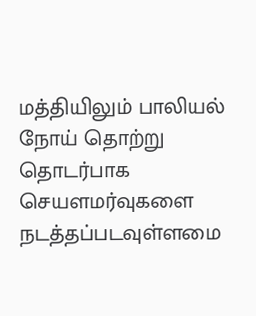மத்தியிலும் பாலியல் நோய் தொற்று தொடர்பாக செயளமர்வுகளை நடத்தப்படவுள்ளமை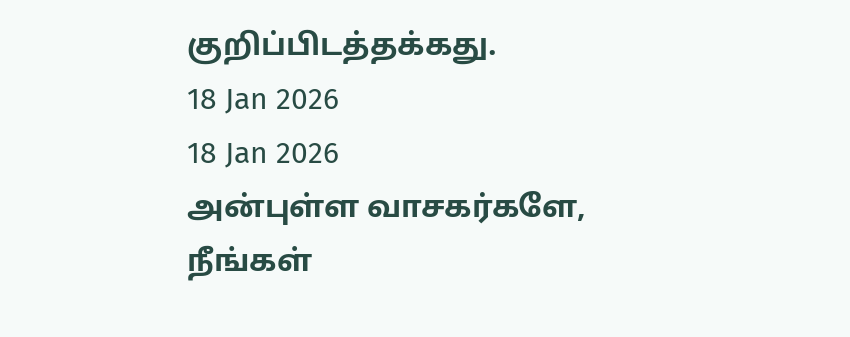குறிப்பிடத்தக்கது.
18 Jan 2026
18 Jan 2026
அன்புள்ள வாசகர்களே,
நீங்கள்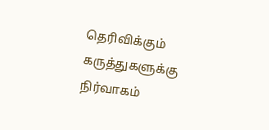தெரிவிக்கும் கருத்துகளுக்கு நிர்வாகம்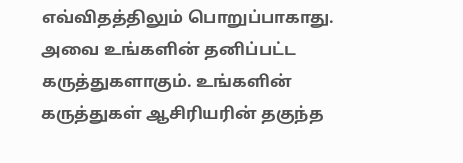எவ்விதத்திலும் பொறுப்பாகாது. அவை உங்களின் தனிப்பட்ட கருத்துகளாகும். உங்களின் கருத்துகள் ஆசிரியரின் தகுந்த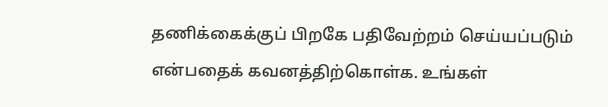தணிக்கைக்குப் பிறகே பதிவேற்றம் செய்யப்படும் என்பதைக் கவனத்திற்கொள்க. உங்கள்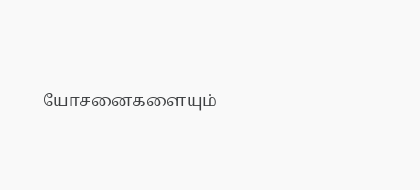யோசனைகளையும்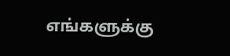எங்களுக்கு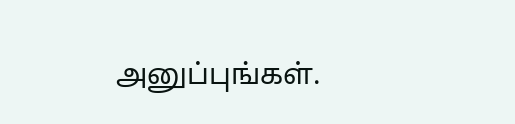அனுப்புங்கள்.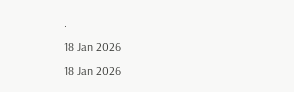.
18 Jan 2026
18 Jan 2026